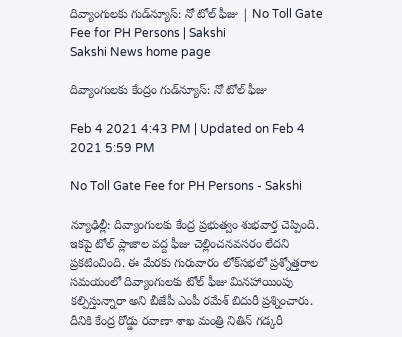దివ్యాంగులకు గుడ్‌న్యూస్‌: నో టోల్‌ ఫీజు | No Toll Gate Fee for PH Persons | Sakshi
Sakshi News home page

దివ్యాంగులకు కేంద్రం గుడ్‌న్యూస్‌: నో టోల్‌ ఫీజు

Feb 4 2021 4:43 PM | Updated on Feb 4 2021 5:59 PM

No Toll Gate Fee for PH Persons - Sakshi

న్యూఢిల్లీ: దివ్యాంగులకు కేంద్ర ప్రభుత్వం శుభవార్త చెప్పింది. ఇకపై టోల్‌ ప్లాజాల వద్ద ఫీజు చెల్లించనవసరం లేదని ప్రకటించింది. ఈ మేరకు గురువారం లోక్‌స‌భ‌లో ప్రశ్నోత్తరాల సమయంలో దివ్యాంగుల‌కు టోల్ ఫీజు మిన‌హాయింపు క‌ల్పిస్తున్నారా అని బీజేపీ ఎంపీ ర‌మేశ్ బిదురీ ప్రశ్నించారు. దీనికి కేంద్ర రోడ్డు ర‌వాణా శాఖ మంత్రి నితిన్ గ‌డ్క‌రీ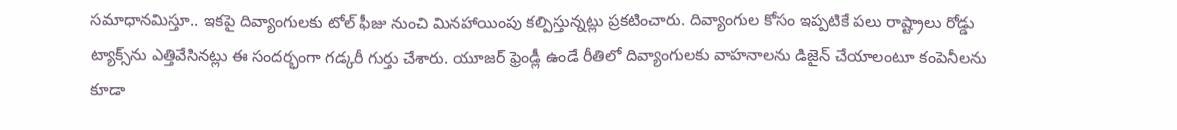సమాధానమిస్తూ.. ఇకపై దివ్యాంగుల‌కు టోల్ ఫీజు నుంచి మిన‌హాయింపు క‌ల్పిస్తున్న‌ట్లు ప్రకటించారు. దివ్యాంగుల కోసం ఇప్ప‌టికే ప‌లు రాష్ట్రాలు రోడ్డు ట్యాక్స్‌ను ఎత్తివేసిన‌ట్లు ఈ సందర్భంగా గడ్కరీ గుర్తు చేశారు. యూజ‌ర్ ఫ్రెండ్లీ ఉండే రీతిలో దివ్యాంగుల‌కు వాహ‌నాల‌ను డిజైన్ చేయాలంటూ కంపెనీల‌ను కూడా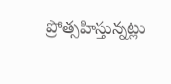ప్రోత్స‌హిస్తున్న‌ట్లు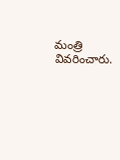మంత్రి వివరించారు.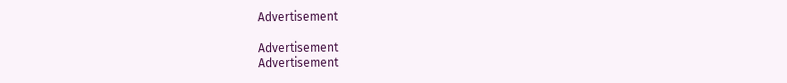Advertisement

Advertisement
Advertisement